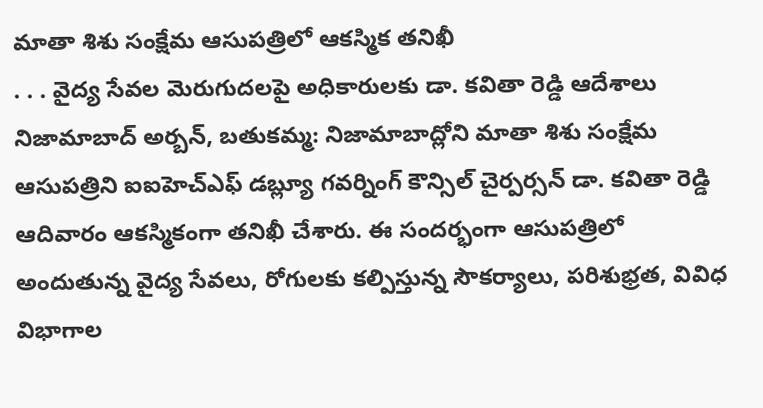మాతా శిశు సంక్షేమ ఆసుపత్రిలో ఆకస్మిక తనిఖీ
. . . వైద్య సేవల మెరుగుదలపై అధికారులకు డా. కవితా రెడ్డి ఆదేశాలు నిజామాబాద్ అర్బన్, బతుకమ్మ: నిజామాబాద్లోని మాతా శిశు సంక్షేమ ఆసుపత్రిని ఐఐహెచ్ఎఫ్ డబ్ల్యూ గవర్నింగ్ కౌన్సిల్ చైర్పర్సన్ డా. కవితా రెడ్డి ఆదివారం ఆకస్మికంగా తనిఖీ చేశారు. ఈ సందర్భంగా ఆసుపత్రిలో అందుతున్న వైద్య సేవలు, రోగులకు కల్పిస్తున్న సౌకర్యాలు, పరిశుభ్రత, వివిధ విభాగాల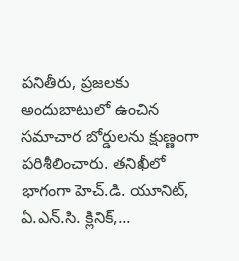పనితీరు, ప్రజలకు అందుబాటులో ఉంచిన సమాచార బోర్డులను క్షుణ్ణంగా పరిశీలించారు. తనిఖీలో భాగంగా హెచ్.డి. యూనిట్, ఏ.ఎన్.సి. క్లినిక్,...